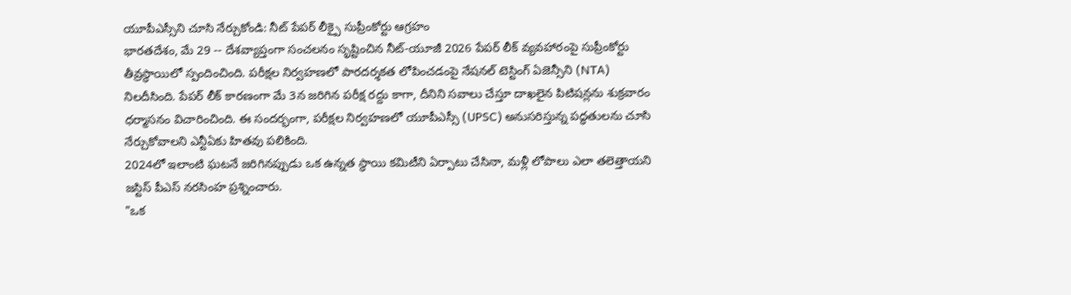యూపీఎస్సీని చూసి నేర్చుకోండి: నీట్ పేపర్ లీక్పై సుప్రీంకోర్టు ఆగ్రహం
భారతదేశం, మే 29 -- దేశవ్యాప్తంగా సంచలనం సృష్టించిన నీట్-యూజీ 2026 పేపర్ లీక్ వ్యవహారంపై సుప్రీంకోర్టు తీవ్రస్థాయిలో స్పందించింది. పరీక్షల నిర్వహణలో పారదర్శకత లోపించడంపై నేషనల్ టెస్టింగ్ ఏజెన్సీని (NTA) నిలదీసింది. పేపర్ లీక్ కారణంగా మే 3న జరిగిన పరీక్ష రద్దు కాగా, దీనిని సవాలు చేస్తూ దాఖలైన పిటిషన్లను శుక్రవారం ధర్మాసనం విచారించింది. ఈ సందర్భంగా, పరీక్షల నిర్వహణలో యూపీఎస్సీ (UPSC) అనుసరిస్తున్న పద్ధతులను చూసి నేర్చుకోవాలని ఎన్టీఏకు హితవు పలికింది.
2024లో ఇలాంటి ఘటనే జరిగినప్పుడు ఒక ఉన్నత స్థాయి కమిటీని ఏర్పాటు చేసినా, మళ్లీ లోపాలు ఎలా తలెత్తాయని జస్టిస్ పీఎస్ నరసింహ ప్రశ్నించారు.
"ఒక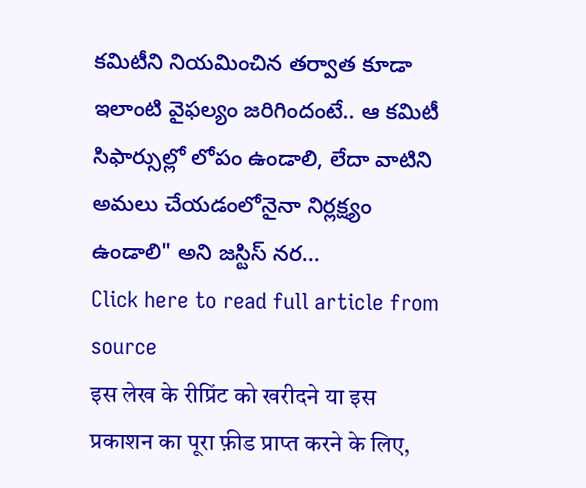కమిటీని నియమించిన తర్వాత కూడా ఇలాంటి వైఫల్యం జరిగిందంటే.. ఆ కమిటీ సిఫార్సుల్లో లోపం ఉండాలి, లేదా వాటిని అమలు చేయడంలోనైనా నిర్లక్ష్యం ఉండాలి" అని జస్టిస్ నర...
Click here to read full article from source
इस लेख के रीप्रिंट को खरीदने या इस प्रकाशन का पूरा फ़ीड प्राप्त करने के लिए,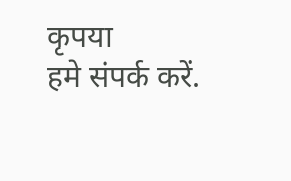कृपया
हमे संपर्क करें.